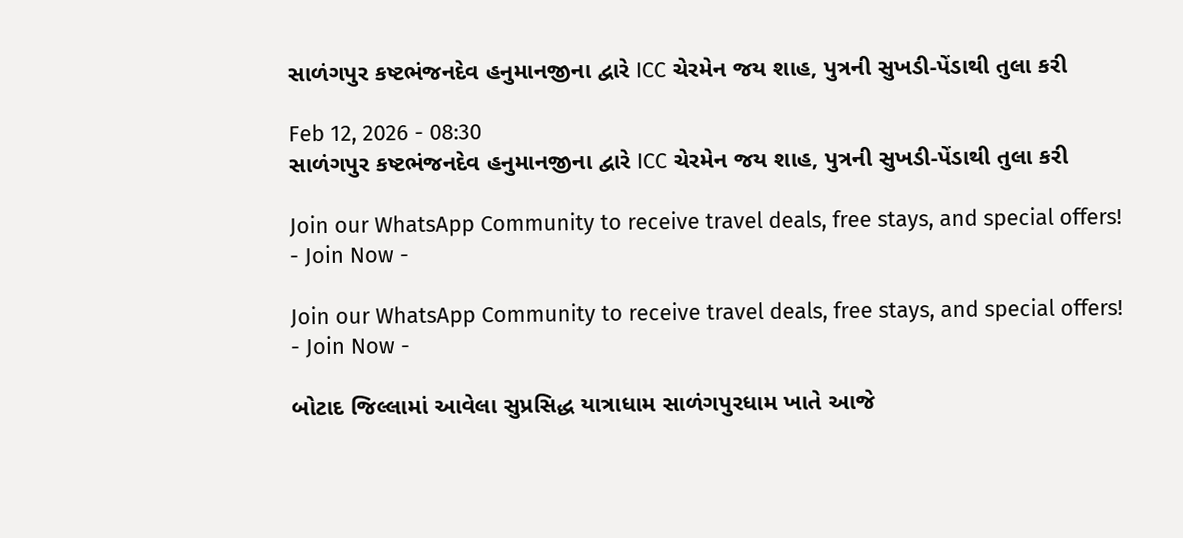સાળંગપુર કષ્ટભંજનદેવ હનુમાનજીના દ્વારે ICC ચેરમેન જય શાહ, પુત્રની સુખડી-પેંડાથી તુલા કરી

Feb 12, 2026 - 08:30
સાળંગપુર કષ્ટભંજનદેવ હનુમાનજીના દ્વારે ICC ચેરમેન જય શાહ, પુત્રની સુખડી-પેંડાથી તુલા કરી

Join our WhatsApp Community to receive travel deals, free stays, and special offers!
- Join Now -

Join our WhatsApp Community to receive travel deals, free stays, and special offers!
- Join Now -

બોટાદ જિલ્લામાં આવેલા સુપ્રસિદ્ધ યાત્રાધામ સાળંગપુરધામ ખાતે આજે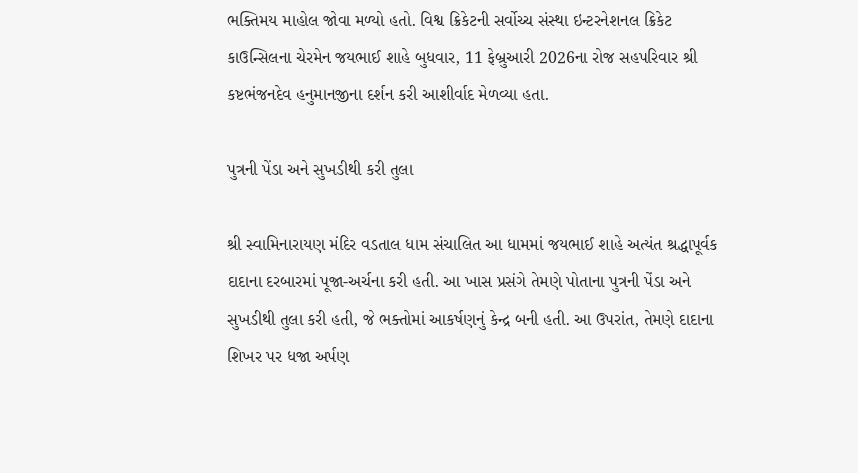ભક્તિમય માહોલ જોવા મળ્યો હતો. વિશ્વ ક્રિકેટની સર્વોચ્ચ સંસ્થા ઇન્ટરનેશનલ ક્રિકેટ કાઉન્સિલના ચેરમેન જયભાઈ શાહે બુધવાર, 11 ફેબ્રુઆરી 2026ના રોજ સહપરિવાર શ્રી કષ્ટભંજનદેવ હનુમાનજીના દર્શન કરી આશીર્વાદ મેળવ્યા હતા.

પુત્રની પેંડા અને સુખડીથી કરી તુલા

શ્રી સ્વામિનારાયણ મંદિર વડતાલ ધામ સંચાલિત આ ધામમાં જયભાઈ શાહે અત્યંત શ્રદ્ધાપૂર્વક દાદાના દરબારમાં પૂજા-અર્ચના કરી હતી. આ ખાસ પ્રસંગે તેમણે પોતાના પુત્રની પેંડા અને સુખડીથી તુલા કરી હતી, જે ભક્તોમાં આકર્ષણનું કેન્દ્ર બની હતી. આ ઉપરાંત, તેમણે દાદાના શિખર પર ધજા અર્પણ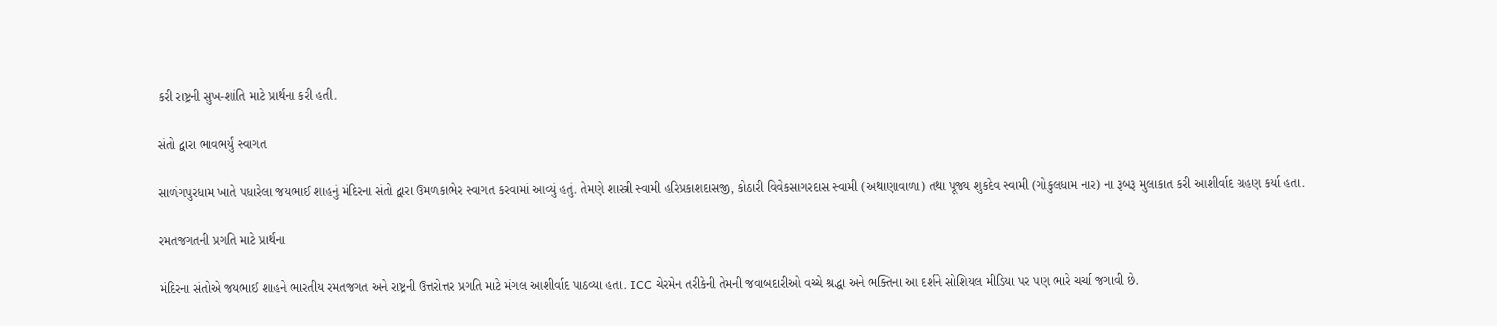કરી રાષ્ટ્રની સુખ-શાંતિ માટે પ્રાર્થના કરી હતી.

સંતો દ્વારા ભાવભર્યું સ્વાગત

સાળંગપુરધામ ખાતે પધારેલા જયભાઈ શાહનું મંદિરના સંતો દ્વારા ઉમળકાભેર સ્વાગત કરવામાં આવ્યું હતું. તેમણે શાસ્ત્રી સ્વામી હરિપ્રકાશદાસજી, કોઠારી વિવેકસાગરદાસ સ્વામી (અથાણાવાળા) તથા પૂજ્ય શુકદેવ સ્વામી (ગોકુલધામ નાર) ના રૂબરૂ મુલાકાત કરી આશીર્વાદ ગ્રહણ કર્યા હતા.

રમતજગતની પ્રગતિ માટે પ્રાર્થના

મંદિરના સંતોએ જયભાઈ શાહને ભારતીય રમતજગત અને રાષ્ટ્રની ઉત્તરોત્તર પ્રગતિ માટે મંગલ આશીર્વાદ પાઠવ્યા હતા. ICC ચેરમેન તરીકેની તેમની જવાબદારીઓ વચ્ચે શ્રદ્ધા અને ભક્તિના આ દર્શને સોશિયલ મીડિયા પર પણ ભારે ચર્ચા જગાવી છે.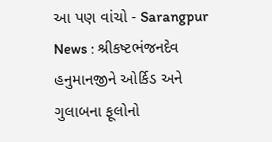આ પણ વાંચો - Sarangpur News : શ્રીકષ્ટભંજનદેવ હનુમાનજીને ઓર્કિડ અને ગુલાબના ફૂલોનો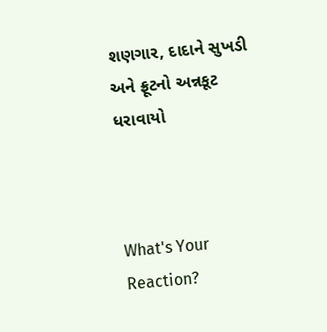શણગાર, દાદાને સુખડી અને ફ્રૂટનો અન્નકૂટ ધરાવાયો



What's Your Reaction?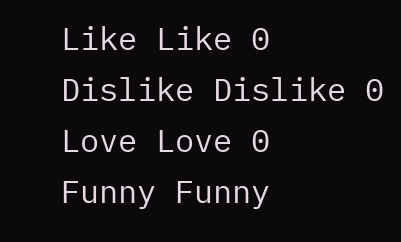Like Like 0
Dislike Dislike 0
Love Love 0
Funny Funny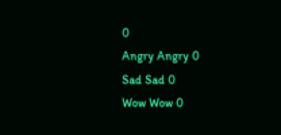0
Angry Angry 0
Sad Sad 0
Wow Wow 0